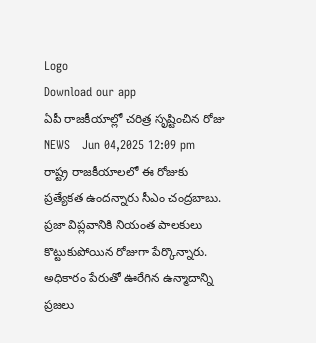Logo
Download our app
ఏపీ రాజ‌కీయాల్లో చ‌రిత్ర సృష్టించిన రోజు
NEWS   Jun 04,2025 12:09 pm
రాష్ట్ర రాజ‌కీయాల‌లో ఈ రోజుకు ప్ర‌త్యేక‌త ఉంద‌న్నారు సీఎం చంద్ర‌బాబు. ప్రజా విప్లవానికి నియంత పాలకులు కొట్టుకుపోయిన రోజుగా పేర్కొన్నారు. అధికారం పేరుతో ఊరేగిన ఉన్మాదాన్ని ప్రజలు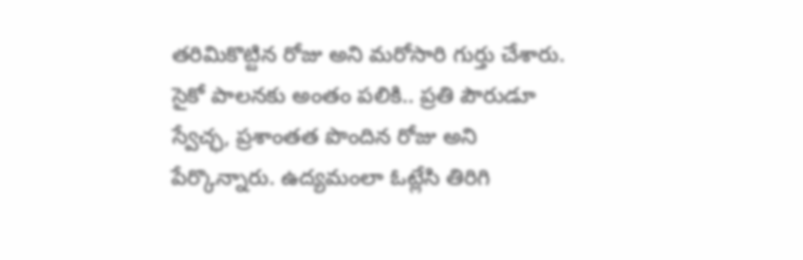తరిమికొట్టిన రోజు అని మ‌రోసారి గుర్తు చేశారు. సైకో పాలనకు అంతం పలికి.. ప్రతి పౌరుడూ స్వేచ్ఛ, ప్రశాంతత పొందిన రోజు అని పేర్కొన్నారు. ఉద్యమంలా ఓట్లేసి తిరిగి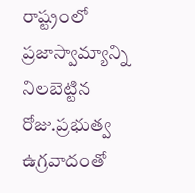రాష్ట్రంలో ప్రజాస్వామ్యాన్ని నిలబెట్టిన రోజు.ప్రభుత్వ ఉగ్రవాదంతో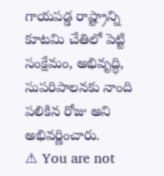గాయపడ్డ రాష్ట్రాన్ని కూటమి చేతిలో పెట్టి సంక్షేమం, అభివృద్ధి, సుపరిపాలనకు నాంది పలికిన రోజు అని అభివ‌ర్ణించారు.
⚠ You are not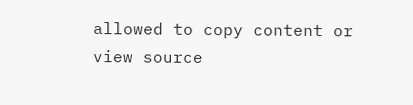allowed to copy content or view source